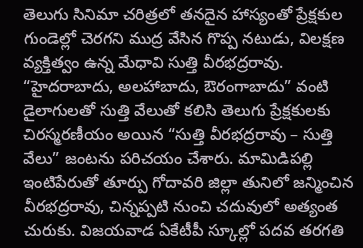తెలుగు సినిమా చరిత్రలో తనదైన హాస్యంతో ప్రేక్షకుల గుండెల్లో చెరగని ముద్ర వేసిన గొప్ప నటుడు, విలక్షణ వ్యక్తిత్వం ఉన్న మేధావి సుత్తి వీరభద్రరావు. “హైదరాబాదు, అలహాబాదు, ఔరంగాబాదు” వంటి డైలాగులతో సుత్తి వేలుతో కలిసి తెలుగు ప్రేక్షకులకు చిరస్మరణీయం అయిన “సుత్తి వీరభద్రరావు – సుత్తి వేలు” జంటను పరిచయం చేశారు. మామిడిపల్లి ఇంటిపేరుతో తూర్పు గోదావరి జిల్లా తునిలో జన్మించిన వీరభద్రరావు, చిన్నప్పటి నుంచి చదువులో అత్యంత చురుకు. విజయవాడ ఏకేటీపీ స్కూల్లో పదవ తరగతి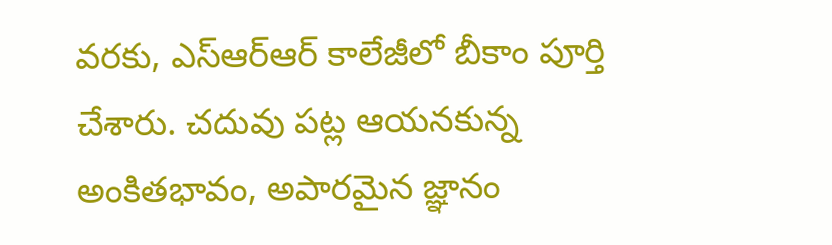వరకు, ఎస్ఆర్ఆర్ కాలేజీలో బీకాం పూర్తి చేశారు. చదువు పట్ల ఆయనకున్న అంకితభావం, అపారమైన జ్ఞానం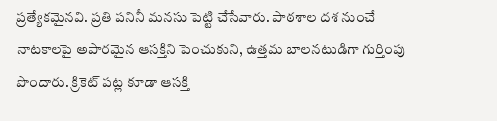ప్రత్యేకమైనవి. ప్రతి పనినీ మనసు పెట్టి చేసేవారు. పాఠశాల దశ నుంచే నాటకాలపై అపారమైన ఆసక్తిని పెంచుకుని, ఉత్తమ బాలనటుడిగా గుర్తింపు పొందారు. క్రికెట్ పట్ల కూడా ఆసక్తి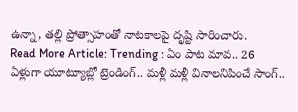ఉన్నా, తల్లి ప్రోత్సాహంతో నాటకాలపై దృష్టి సారించారు.
Read More Article: Trending : ఏం పాట మావ.. 26 ఏళ్లుగా యూట్యూబ్లో ట్రెండింగ్.. మళ్లీ మళ్లీ వినాలనిపించే సాంగ్..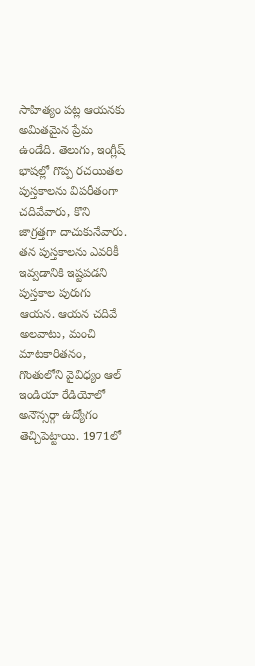సాహిత్యం పట్ల ఆయనకు అమితమైన ప్రేమ ఉండేది. తెలుగు, ఇంగ్లీష్ భాషల్లో గొప్ప రచయితల పుస్తకాలను విపరీతంగా చదివేవారు, కొని జాగ్రత్తగా దాచుకునేవారు. తన పుస్తకాలను ఎవరికీ ఇవ్వడానికి ఇష్టపడని పుస్తకాల పురుగు ఆయన. ఆయన చదివే అలవాటు, మంచి మాటకారితనం, గొంతులోని వైవిధ్యం ఆల్ ఇండియా రేడియోలో అనౌన్సర్గా ఉద్యోగం తెచ్చిపెట్టాయి. 1971లో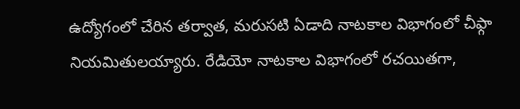ఉద్యోగంలో చేరిన తర్వాత, మరుసటి ఏడాది నాటకాల విభాగంలో చీఫ్గా నియమితులయ్యారు. రేడియో నాటకాల విభాగంలో రచయితగా,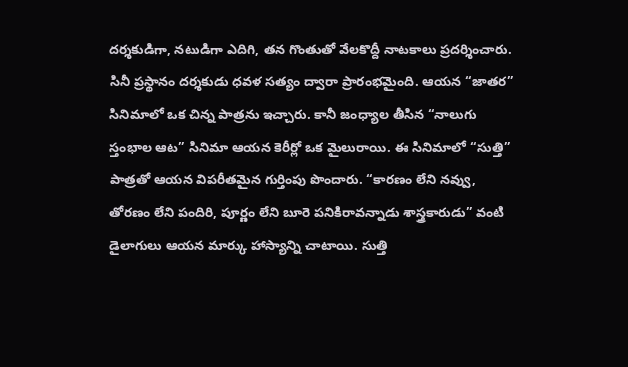దర్శకుడిగా, నటుడిగా ఎదిగి, తన గొంతుతో వేలకొద్దీ నాటకాలు ప్రదర్శించారు.
సినీ ప్రస్థానం దర్శకుడు ధవళ సత్యం ద్వారా ప్రారంభమైంది. ఆయన “జాతర” సినిమాలో ఒక చిన్న పాత్రను ఇచ్చారు. కానీ జంధ్యాల తీసిన “నాలుగు స్తంభాల ఆట” సినిమా ఆయన కెరీర్లో ఒక మైలురాయి. ఈ సినిమాలో “సుత్తి” పాత్రతో ఆయన విపరీతమైన గుర్తింపు పొందారు. “కారణం లేని నవ్వు, తోరణం లేని పందిరి, పూర్ణం లేని బూరె పనికిరావన్నాడు శాస్త్రకారుడు” వంటి డైలాగులు ఆయన మార్కు హాస్యాన్ని చాటాయి. సుత్తి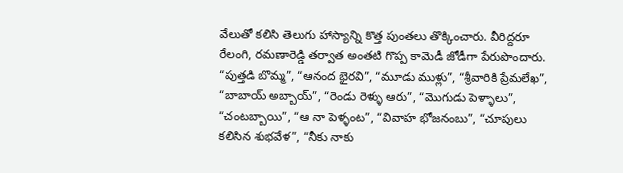వేలుతో కలిసి తెలుగు హాస్యాన్ని కొత్త పుంతలు తొక్కించారు. వీరిద్దరూ రేలంగి, రమణారెడ్డి తర్వాత అంతటి గొప్ప కామెడీ జోడీగా పేరుపొందారు. “పుత్తడి బొమ్మ”, “ఆనంద భైరవి”, “మూడు ముళ్లు”, “శ్రీవారికి ప్రేమలేఖ”, “బాబాయ్ అబ్బాయ్”, “రెండు రెళ్ళు ఆరు”, “మొగుడు పెళ్ళాలు”, “చంటబ్బాయి”, “ఆ నా పెళ్ళంట”, “వివాహ భోజనంబు”, “చూపులు కలిసిన శుభవేళ”, “నీకు నాకు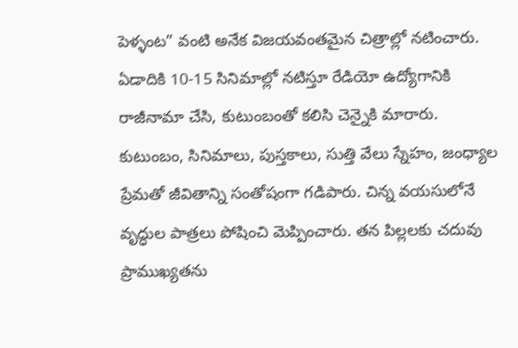పెళ్ళంట” వంటి అనేక విజయవంతమైన చిత్రాల్లో నటించారు.
ఏడాదికి 10-15 సినిమాల్లో నటిస్తూ రేడియో ఉద్యోగానికి రాజీనామా చేసి, కుటుంబంతో కలిసి చెన్నైకి మారారు. కుటుంబం, సినిమాలు, పుస్తకాలు, సుత్తి వేలు స్నేహం, జంధ్యాల ప్రేమతో జీవితాన్ని సంతోషంగా గడిపారు. చిన్న వయసులోనే వృద్ధుల పాత్రలు పోషించి మెప్పించారు. తన పిల్లలకు చదువు ప్రాముఖ్యతను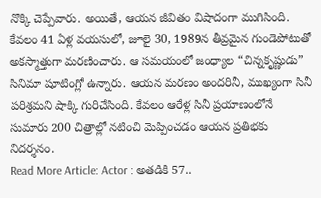నొక్కి చెప్పేవారు. అయితే, ఆయన జీవితం విషాదంగా ముగిసింది. కేవలం 41 ఏళ్ల వయసులో, జూలై 30, 1989న తీవ్రమైన గుండెపోటుతో అకస్మాత్తుగా మరణించారు. ఆ సమయంలో జంధ్యాల “చిన్నకృష్ణుడు” సినిమా షూటింగ్లో ఉన్నారు. ఆయన మరణం అందరినీ, ముఖ్యంగా సినీ పరిశ్రమని షాక్కి గురిచేసింది. కేవలం ఆరేళ్ల సినీ ప్రయాణంలోనే సుమారు 200 చిత్రాల్లో నటించి మెప్పించడం ఆయన ప్రతిభకు నిదర్శనం.
Read More Article: Actor : అతడికి 57..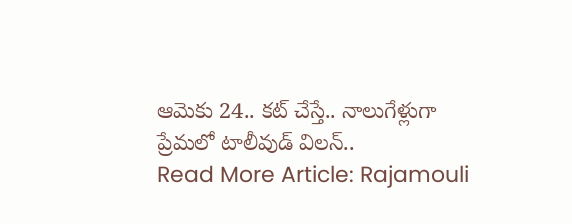ఆమెకు 24.. కట్ చేస్తే.. నాలుగేళ్లుగా ప్రేమలో టాలీవుడ్ విలన్..
Read More Article: Rajamouli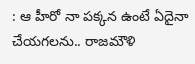: ఆ హీరో నా పక్కన ఉంటే ఏదైనా చేయగలను.. రాజమౌళి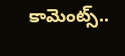కామెంట్స్..